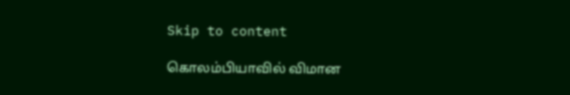Skip to content

கொலம்பியாவில் விமான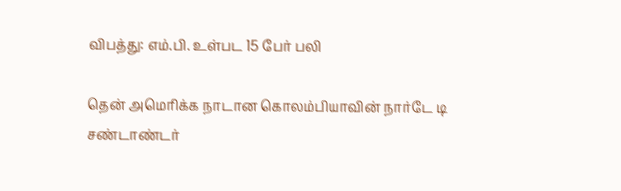விபத்து: எம்.பி. உள்பட 15 பேர் பலி

தென் அமெரிக்க நாடான கொலம்பியாவின் நார்டே டி சண்டாண்டர்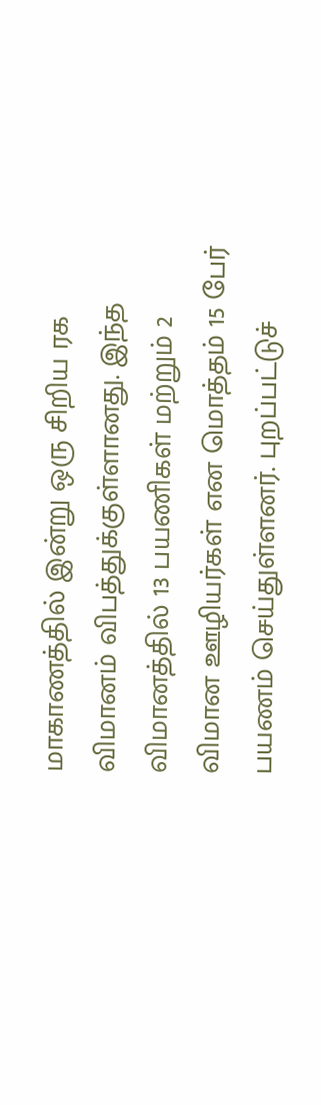மாகாணத்தில் இன்று ஒரு சிறிய ரக விமானம் விபத்துக்குள்ளானது. இந்த விமானத்தில் 13 பயணிகள் மற்றும் 2 விமான ஊழியர்கள் என மொத்தம் 15 பேர் பயணம் செய்துள்ளனர். புறப்பட்டுச்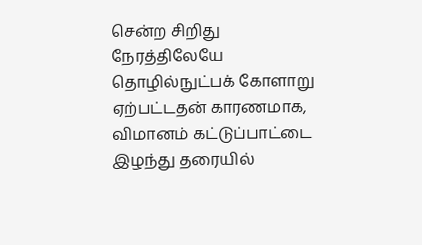சென்ற சிறிது நேரத்திலேயே தொழில்நுட்பக் கோளாறு ஏற்பட்டதன் காரணமாக, விமானம் கட்டுப்பாட்டை இழந்து தரையில்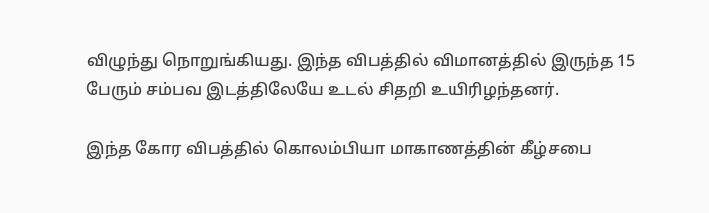விழுந்து நொறுங்கியது. இந்த விபத்தில் விமானத்தில் இருந்த 15 பேரும் சம்பவ இடத்திலேயே உடல் சிதறி உயிரிழந்தனர்.

இந்த கோர விபத்தில் கொலம்பியா மாகாணத்தின் கீழ்சபை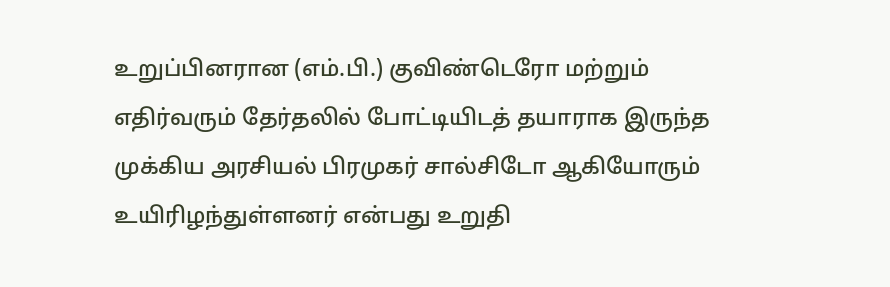உறுப்பினரான (எம்.பி.) குவிண்டெரோ மற்றும் எதிர்வரும் தேர்தலில் போட்டியிடத் தயாராக இருந்த முக்கிய அரசியல் பிரமுகர் சால்சிடோ ஆகியோரும் உயிரிழந்துள்ளனர் என்பது உறுதி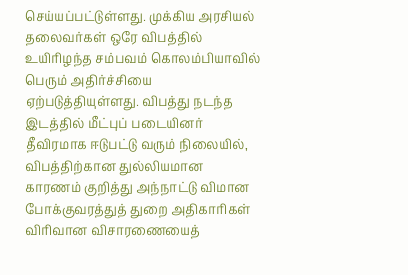செய்யப்பட்டுள்ளது. முக்கிய அரசியல் தலைவர்கள் ஒரே விபத்தில் உயிரிழந்த சம்பவம் கொலம்பியாவில் பெரும் அதிர்ச்சியை ஏற்படுத்தியுள்ளது. விபத்து நடந்த இடத்தில் மீட்புப் படையினர் தீவிரமாக ஈடுபட்டு வரும் நிலையில், விபத்திற்கான துல்லியமான காரணம் குறித்து அந்நாட்டு விமான போக்குவரத்துத் துறை அதிகாரிகள் விரிவான விசாரணையைத்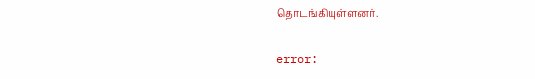தொடங்கியுள்ளனர்.

error: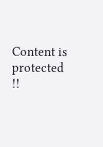Content is protected !!